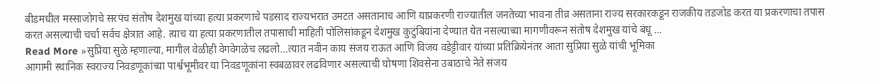बीडमधील मस्साजोगचे सरपंच संतोष देशमुख यांच्या हत्या प्रकरणाचे पडसाद राज्यभरात उमटत असतानाच आणि याप्रकरणी राज्यातील जनतेच्या भावना तीव्र असताना राज्य सरकारकडून राजकीय तडजोड करत या प्रकरणाचा तपास करत असल्याची चर्चा सर्वच क्षेत्रात आहे. त्याच या हत्या प्रकरणातील तपासाची माहिती पोलिसांकडून देशमुख कुटुंबियांना देण्यात येत नसल्याच्या मागणीवरून संतोष देशमुख यांचे बंधू …
Read More »सुप्रिया सुळे म्हणाल्या, मागील वेळीही वेगवेगळेच लढलो…त्यात नवीन काय संजय राऊत आणि विजय वडेट्टीवार यांच्या प्रतिक्रियेनंतर आता सुप्रिया सुळे यांची भूमिका
आगामी स्थानिक स्वराज्य निवडणूकांच्या पार्श्वभूमीवर या निवडणूकांना स्वबळावर लढविणार असल्याची घोषणा शिवसेना उबाठाचे नेते संजय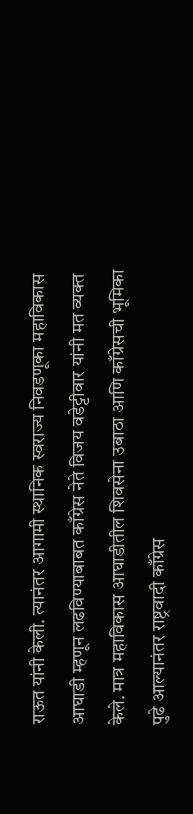राऊत यांनी केली. त्यानंतर आगामी स्थानिक स्वराज्य निवडणूका महाविकास आघाडी म्हणून लढविण्याबाबत काँग्रेस नेते विजय वडेट्टीवार यांनी मत व्यक्त केले. मात्र महाविकास आघाडीतील शिवसेना उबाठा आणि काँग्रेसची भूमिका पुढे आल्यानंतर राष्ट्रवादी काँग्रेस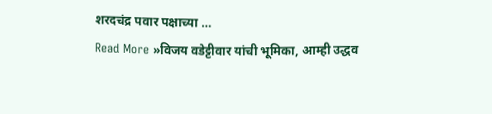शरदचंद्र पवार पक्षाच्या …
Read More »विजय वडेट्टीवार यांची भूमिका, आम्ही उद्धव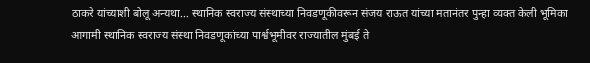ठाकरे यांच्याशी बोलू अन्यथा… स्थानिक स्वराज्य संस्थाच्या निवडणूकीवरून संजय राऊत यांच्या मतानंतर पुन्हा व्यक्त केली भूमिका
आगामी स्थानिक स्वराज्य संस्था निवडणूकांच्या पार्श्वभूमीवर राज्यातील मुंबई ते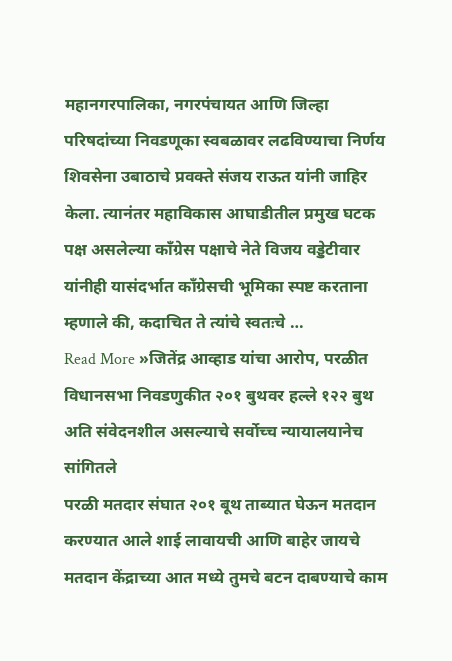महानगरपालिका, नगरपंचायत आणि जिल्हा परिषदांच्या निवडणूका स्वबळावर लढविण्याचा निर्णय शिवसेना उबाठाचे प्रवक्ते संजय राऊत यांनी जाहिर केला. त्यानंतर महाविकास आघाडीतील प्रमुख घटक पक्ष असलेल्या काँग्रेस पक्षाचे नेते विजय वड्डेटीवार यांनीही यासंदर्भात काँग्रेसची भूमिका स्पष्ट करताना म्हणाले की, कदाचित ते त्यांचे स्वतःचे …
Read More »जितेंद्र आव्हाड यांचा आरोप, परळीत विधानसभा निवडणुकीत २०१ बुथवर हल्ले १२२ बुथ अति संवेदनशील असल्याचे सर्वोच्च न्यायालयानेच सांगितले
परळी मतदार संघात २०१ बूथ ताब्यात घेऊन मतदान करण्यात आले शाई लावायची आणि बाहेर जायचे मतदान केंद्राच्या आत मध्ये तुमचे बटन दाबण्याचे काम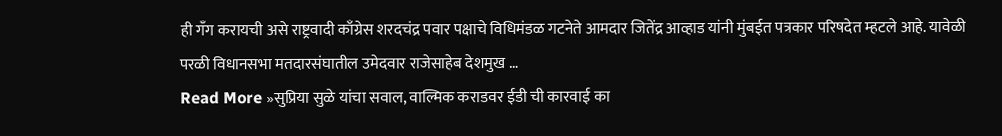ही गँग करायची असे राष्ट्रवादी काँग्रेस शरदचंद्र पवार पक्षाचे विधिमंडळ गटनेते आमदार जितेंद्र आव्हाड यांनी मुंबईत पत्रकार परिषदेत म्हटले आहे. यावेळी परळी विधानसभा मतदारसंघातील उमेदवार राजेसाहेब देशमुख …
Read More »सुप्रिया सुळे यांचा सवाल, वाल्मिक कराडवर ईडी ची कारवाई का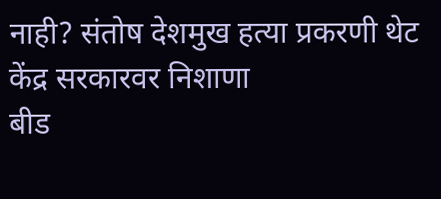नाही? संतोष देशमुख हत्या प्रकरणी थेट केंद्र सरकारवर निशाणा
बीड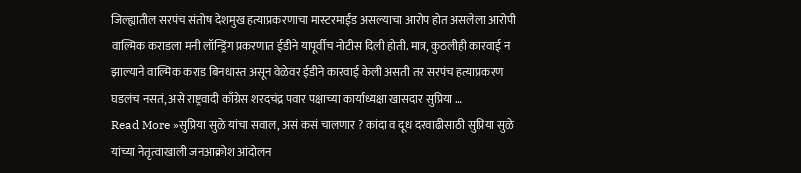जिल्ह्यातील सरपंच संतोष देशमुख हत्याप्रकरणाचा मास्टरमाईंड असल्याचा आरोप होत असलेला आरोपी वाल्मिक कराडला मनी लॉन्ड्रिंग प्रकरणात ईडीने यापूर्वीच नोटीस दिली होती. मात्र, कुठलीही कारवाई न झाल्याने वाल्मिक कराड बिनधास्त असून वेळेवर ईडीने कारवाई केली असती तर सरपंच हत्याप्रकरण घडलंच नसतं, असे राष्ट्रवादी काँग्रेस शरदचंद्र पवार पक्षाच्या कार्याध्यक्षा खासदार सुप्रिया …
Read More »सुप्रिया सुळे यांचा सवाल, असं कसं चालणार ? कांदा व दूध दरवाढीसाठी सुप्रिया सुळे यांच्या नेतृत्वाखाली जनआक्रोश आंदोलन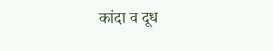कांदा व दूध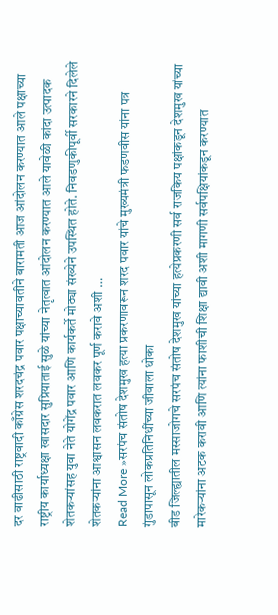दर वाढीसाठी राष्ट्रवादी काँग्रेस शरदचंद्र पवार पक्षाच्यावतीने बारामती आज आंदोलन करण्यात आले पक्षाच्या राष्ट्रीय कार्याध्यक्षा खासदार सुप्रियाताई सुळे यांच्या नेतृत्वात आंदोलन करण्यात आले यावेळी कांदा उत्पादक शेतकऱ्यांसह युवा नेते योगेंद्र पवार आणि कार्यकर्ते मोठ्या संख्येने उपस्थित होते. निवडणुकीपूर्वी सरकारने दिलेले शेतकऱ्यांना आश्वासन लवकरात लवकर पूर्ण करावे अशी …
Read More »सरपंच संतोष देशमुख हत्या प्रकरणावरून शरद पवार यांचे मुख्यमंत्री फडणवीस यांना पत्र गुंडापासून लोकप्रतिनिधींच्या जीवाला धोका
बीड जिल्ह्यातील मस्साजोगचे सरपंच संतोष देशमुख यांच्या हत्येप्रकरणी सर्व राजकिय पक्षांकडून देशमुख यांच्या मारेकऱ्यांना अटक करावी आणि त्यांना फाशीची शिक्षा द्यावी अशी मागणी सर्वपक्षियांकडून करण्यात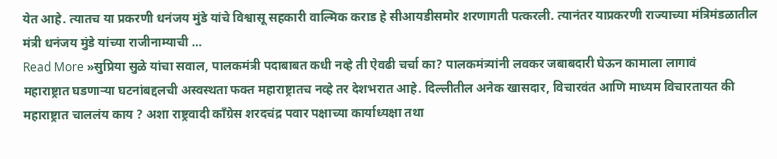येत आहे. त्यातच या प्रकरणी धनंजय मुंडे यांचे विश्वासू सहकारी वाल्मिक कराड हे सीआयडीसमोर शरणागती पत्करली. त्यानंतर याप्रकरणी राज्याच्या मंत्रिमंडळातील मंत्री धनंजय मुंडे यांच्या राजीनाम्याची …
Read More »सुप्रिया सुळे यांचा सवाल, पालकमंत्री पदाबाबत कधी नव्हे ती ऐवढी चर्चा का? पालकमंत्र्यांनी लवकर जबाबदारी घेऊन कामाला लागावं
महाराष्ट्रात घडणाऱ्या घटनांबद्दलची अस्वस्थता फक्त महाराष्ट्रातच नव्हे तर देशभरात आहे. दिल्लीतील अनेक खासदार, विचारवंत आणि माध्यम विचारतायत की महाराष्ट्रात चाललंय काय ? अशा राष्ट्रवादी काँग्रेस शरदचंद्र पवार पक्षाच्या कार्याध्यक्षा तथा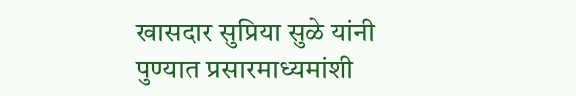खासदार सुप्रिया सुळे यांनी पुण्यात प्रसारमाध्यमांशी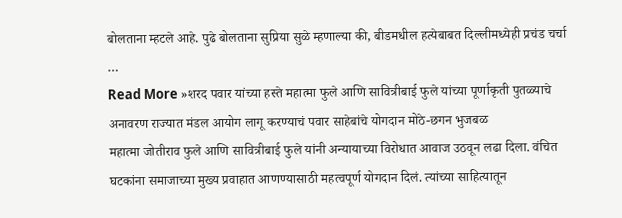बोलताना म्हटले आहे. पुढे बोलताना सुप्रिया सुळे म्हणाल्या की, बीडमधील हत्येबाबत दिल्लीमध्येही प्रचंड चर्चा …
Read More »शरद पवार यांच्या हस्ते महात्मा फुले आणि सावित्रीबाई फुले यांच्या पूर्णाकृती पुतळ्याचे अनावरण राज्यात मंडल आयोग लागू करण्याचं पवार साहेबांचे योगदान मोठे-छगन भुजबळ
महात्मा जोतीराव फुले आणि सावित्रीबाई फुले यांनी अन्यायाच्या विरोधात आवाज उठवून लढा दिला. वंचित घटकांना समाजाच्या मुख्य प्रवाहात आणण्यासाठी महत्वपूर्ण योगदान दिलं. त्यांच्या साहित्यातून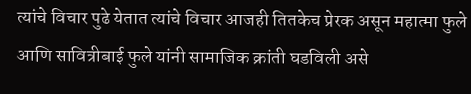त्यांचे विचार पुढे येतात त्यांचे विचार आजही तितकेच प्रेरक असून महात्मा फुले आणि सावित्रीबाई फुले यांनी सामाजिक क्रांती घडविली असे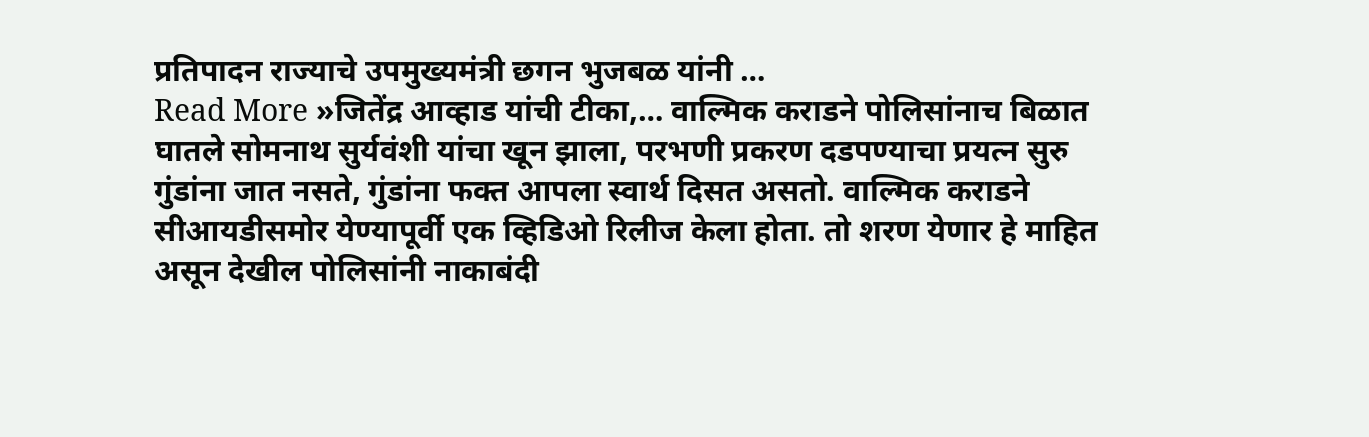प्रतिपादन राज्याचे उपमुख्यमंत्री छगन भुजबळ यांनी …
Read More »जितेंद्र आव्हाड यांची टीका,… वाल्मिक कराडने पोलिसांनाच बिळात घातले सोमनाथ सुर्यवंशी यांचा खून झाला, परभणी प्रकरण दडपण्याचा प्रयत्न सुरु
गुंडांना जात नसते, गुंडांना फक्त आपला स्वार्थ दिसत असतो. वाल्मिक कराडने सीआयडीसमोर येण्यापूर्वी एक व्हिडिओ रिलीज केला होता. तो शरण येणार हे माहित असून देखील पोलिसांनी नाकाबंदी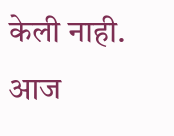केली नाही. आज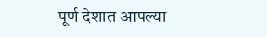पूर्ण देशात आपल्या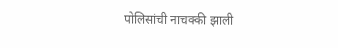पोलिसांची नाचक्की झाली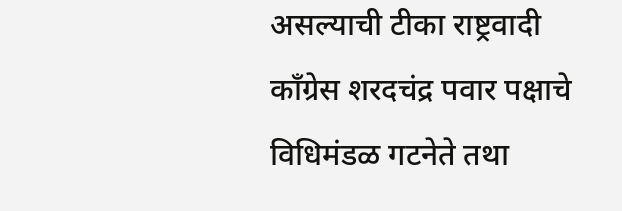असल्याची टीका राष्ट्रवादी काँग्रेस शरदचंद्र पवार पक्षाचे विधिमंडळ गटनेते तथा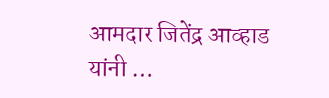आमदार जितेंद्र आव्हाड यांनी …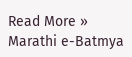Read More »
Marathi e-Batmya